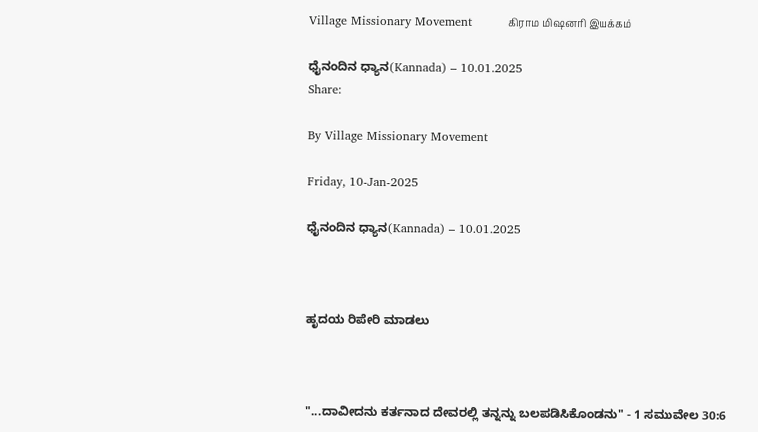Village Missionary Movement         கிராம மிஷனரி இயக்கம்

ಧೈನಂದಿನ ಧ್ಯಾನ(Kannada) – 10.01.2025
Share:

By Village Missionary Movement

Friday, 10-Jan-2025

ಧೈನಂದಿನ ಧ್ಯಾನ(Kannada) – 10.01.2025



ಹೃದಯ ರಿಪೇರಿ ಮಾಡಲು



"...ದಾವೀದನು ಕರ್ತನಾದ ದೇವರಲ್ಲಿ ತನ್ನನ್ನು ಬಲಪಡಿಸಿಕೊಂಡನು" - 1 ಸಮುವೇಲ 30:6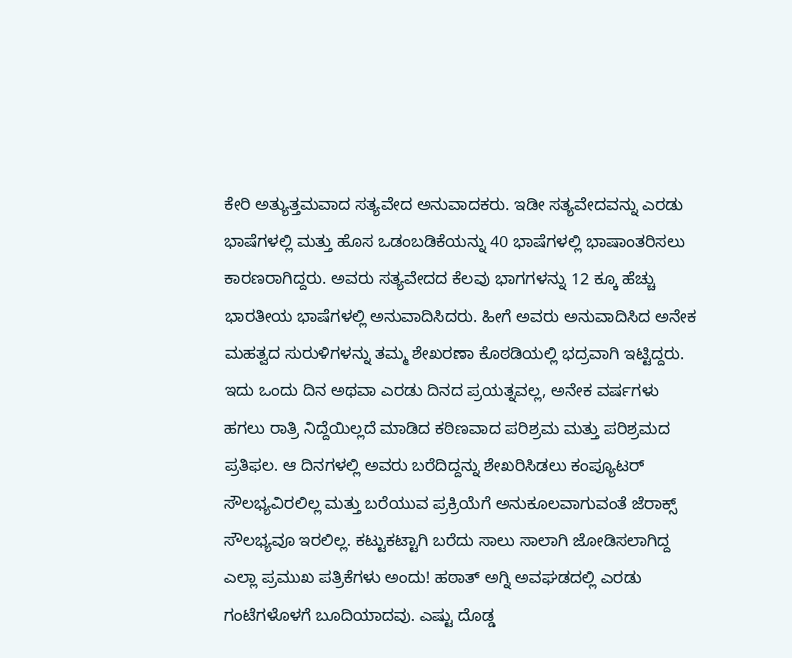ಕೇರಿ ಅತ್ಯುತ್ತಮವಾದ ಸತ್ಯವೇದ ಅನುವಾದಕರು. ಇಡೀ ಸತ್ಯವೇದವನ್ನು ಎರಡು ಭಾಷೆಗಳಲ್ಲಿ ಮತ್ತು ಹೊಸ ಒಡಂಬಡಿಕೆಯನ್ನು 40 ಭಾಷೆಗಳಲ್ಲಿ ಭಾಷಾಂತರಿಸಲು ಕಾರಣರಾಗಿದ್ದರು. ಅವರು ಸತ್ಯವೇದದ ಕೆಲವು ಭಾಗಗಳನ್ನು 12 ಕ್ಕೂ ಹೆಚ್ಚು ಭಾರತೀಯ ಭಾಷೆಗಳಲ್ಲಿ ಅನುವಾದಿಸಿದರು. ಹೀಗೆ ಅವರು ಅನುವಾದಿಸಿದ ಅನೇಕ ಮಹತ್ವದ ಸುರುಳಿಗಳನ್ನು ತಮ್ಮ ಶೇಖರಣಾ ಕೊಠಡಿಯಲ್ಲಿ ಭದ್ರವಾಗಿ ಇಟ್ಟಿದ್ದರು. ಇದು ಒಂದು ದಿನ ಅಥವಾ ಎರಡು ದಿನದ ಪ್ರಯತ್ನವಲ್ಲ, ಅನೇಕ ವರ್ಷಗಳು ಹಗಲು ರಾತ್ರಿ ನಿದ್ದೆಯಿಲ್ಲದೆ ಮಾಡಿದ ಕಠಿಣವಾದ ಪರಿಶ್ರಮ ಮತ್ತು ಪರಿಶ್ರಮದ ಪ್ರತಿಫಲ. ಆ ದಿನಗಳಲ್ಲಿ ಅವರು ಬರೆದಿದ್ದನ್ನು ಶೇಖರಿಸಿಡಲು ಕಂಪ್ಯೂಟರ್ ಸೌಲಭ್ಯವಿರಲಿಲ್ಲ ಮತ್ತು ಬರೆಯುವ ಪ್ರಕ್ರಿಯೆಗೆ ಅನುಕೂಲವಾಗುವಂತೆ ಜೆರಾಕ್ಸ್ ಸೌಲಭ್ಯವೂ ಇರಲಿಲ್ಲ. ಕಟ್ಟುಕಟ್ಟಾಗಿ ಬರೆದು ಸಾಲು ಸಾಲಾಗಿ ಜೋಡಿಸಲಾಗಿದ್ದ ಎಲ್ಲಾ ಪ್ರಮುಖ ಪತ್ರಿಕೆಗಳು ಅಂದು! ಹಠಾತ್ ಅಗ್ನಿ ಅವಘಡದಲ್ಲಿ ಎರಡು ಗಂಟೆಗಳೊಳಗೆ ಬೂದಿಯಾದವು. ಎಷ್ಟು ದೊಡ್ಡ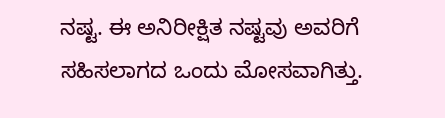ನಷ್ಟ. ಈ ಅನಿರೀಕ್ಷಿತ ನಷ್ಟವು ಅವರಿಗೆ ಸಹಿಸಲಾಗದ ಒಂದು ಮೋಸವಾಗಿತ್ತು.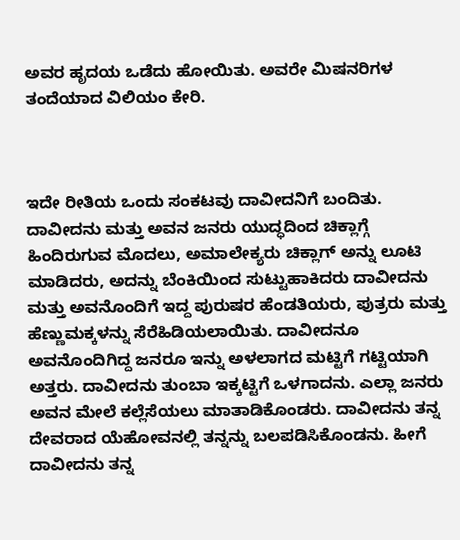ಅವರ ಹೃದಯ ಒಡೆದು ಹೋಯಿತು. ಅವರೇ ಮಿಷನರಿಗಳ ತಂದೆಯಾದ ವಿಲಿಯಂ ಕೇರಿ.



ಇದೇ ರೀತಿಯ ಒಂದು ಸಂಕಟವು ದಾವೀದನಿಗೆ ಬಂದಿತು. ದಾವೀದನು ಮತ್ತು ಅವನ ಜನರು ಯುದ್ಧದಿಂದ ಚಿಕ್ಲಾಗ್ಗೆ ಹಿಂದಿರುಗುವ ಮೊದಲು, ಅಮಾಲೇಕ್ಯರು ಚಿಕ್ಲಾಗ್ ಅನ್ನು ಲೂಟಿ ಮಾಡಿದರು, ಅದನ್ನು ಬೆಂಕಿಯಿಂದ ಸುಟ್ಟುಹಾಕಿದರು ದಾವೀದನು ಮತ್ತು ಅವನೊಂದಿಗೆ ಇದ್ದ ಪುರುಷರ ಹೆಂಡತಿಯರು, ಪುತ್ರರು ಮತ್ತು ಹೆಣ್ಣುಮಕ್ಕಳನ್ನು ಸೆರೆಹಿಡಿಯಲಾಯಿತು. ದಾವೀದನೂ ಅವನೊಂದಿಗಿದ್ದ ಜನರೂ ಇನ್ನು ಅಳಲಾಗದ ಮಟ್ಟಿಗೆ ಗಟ್ಟಿಯಾಗಿ ಅತ್ತರು. ದಾವೀದನು ತುಂಬಾ ಇಕ್ಕಟ್ಟಿಗೆ ಒಳಗಾದನು. ಎಲ್ಲಾ ಜನರು ಅವನ ಮೇಲೆ ಕಲ್ಲೆಸೆಯಲು ಮಾತಾಡಿಕೊಂಡರು. ದಾವೀದನು ತನ್ನ ದೇವರಾದ ಯೆಹೋವನಲ್ಲಿ ತನ್ನನ್ನು ಬಲಪಡಿಸಿಕೊಂಡನು. ಹೀಗೆ ದಾವೀದನು ತನ್ನ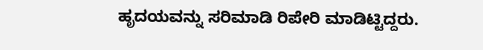ಹೃದಯವನ್ನು ಸರಿಮಾಡಿ ರಿಪೇರಿ ಮಾಡಿಟ್ಟಿದ್ದರು.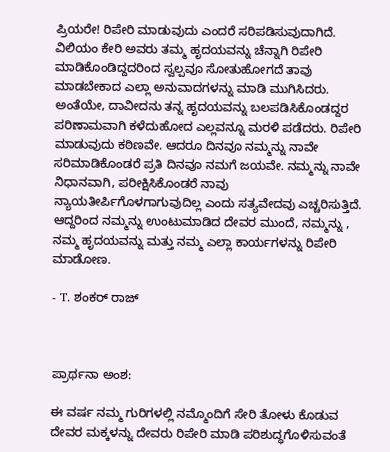ಪ್ರಿಯರೇ! ರಿಪೇರಿ ಮಾಡುವುದು ಎಂದರೆ ಸರಿಪಡಿಸುವುದಾಗಿದೆ. ವಿಲಿಯಂ ಕೇರಿ ಅವರು ತಮ್ಮ ಹೃದಯವನ್ನು ಚೆನ್ನಾಗಿ ರಿಪೇರಿ ಮಾಡಿಕೊಂಡಿದ್ದದರಿಂದ ಸ್ವಲ್ಪವೂ ಸೋತುಹೋಗದೆ ತಾವು ಮಾಡಬೇಕಾದ ಎಲ್ಲಾ ಅನುವಾದಗಳನ್ನು ಮಾಡಿ ಮುಗಿಸಿದರು. ಅಂತೆಯೇ, ದಾವೀದನು ತನ್ನ ಹೃದಯವನ್ನು ಬಲಪಡಿಸಿಕೊಂಡದ್ದರ ಪರಿಣಾಮವಾಗಿ ಕಳೆದುಹೋದ ಎಲ್ಲವನ್ನೂ ಮರಳಿ ಪಡೆದರು. ರಿಪೇರಿ ಮಾಡುವುದು ಕಠಿಣವೇ. ಆದರೂ ದಿನವೂ ನಮ್ಮನ್ನು ನಾವೇ ಸರಿಮಾಡಿಕೊಂಡರೆ ಪ್ರತಿ ದಿನವೂ ನಮಗೆ ಜಯವೇ. ನಮ್ಮನ್ನು ನಾವೇ ನಿಧಾನವಾಗಿ, ಪರೀಕ್ಷಿಸಿಕೊಂಡರೆ ನಾವು ನ್ಯಾಯತೀರ್ಪಿಗೊಳಗಾಗುವುದಿಲ್ಲ ಎಂದು ಸತ್ಯವೇದವು ಎಚ್ಚರಿಸುತ್ತಿದೆ. ಆದ್ದರಿಂದ ನಮ್ಮನ್ನು ಉಂಟುಮಾಡಿದ ದೇವರ ಮುಂದೆ, ನಮ್ಮನ್ನು , ನಮ್ಮ ಹೃದಯವನ್ನು ಮತ್ತು ನಮ್ಮ ಎಲ್ಲಾ ಕಾರ್ಯಗಳನ್ನು ರಿಪೇರಿ ಮಾಡೋಣ.

- T. ಶಂಕರ್ ರಾಜ್



ಪ್ರಾರ್ಥನಾ ಅಂಶ:

ಈ ವರ್ಷ ನಮ್ಮ ಗುರಿಗಳಲ್ಲಿ ನಮ್ಮೊಂದಿಗೆ ಸೇರಿ ತೋಳು ಕೊಡುವ ದೇವರ ಮಕ್ಕಳನ್ನು ದೇವರು ರಿಪೇರಿ ಮಾಡಿ ಪರಿಶುದ್ಧಗೊಳಿಸುವಂತೆ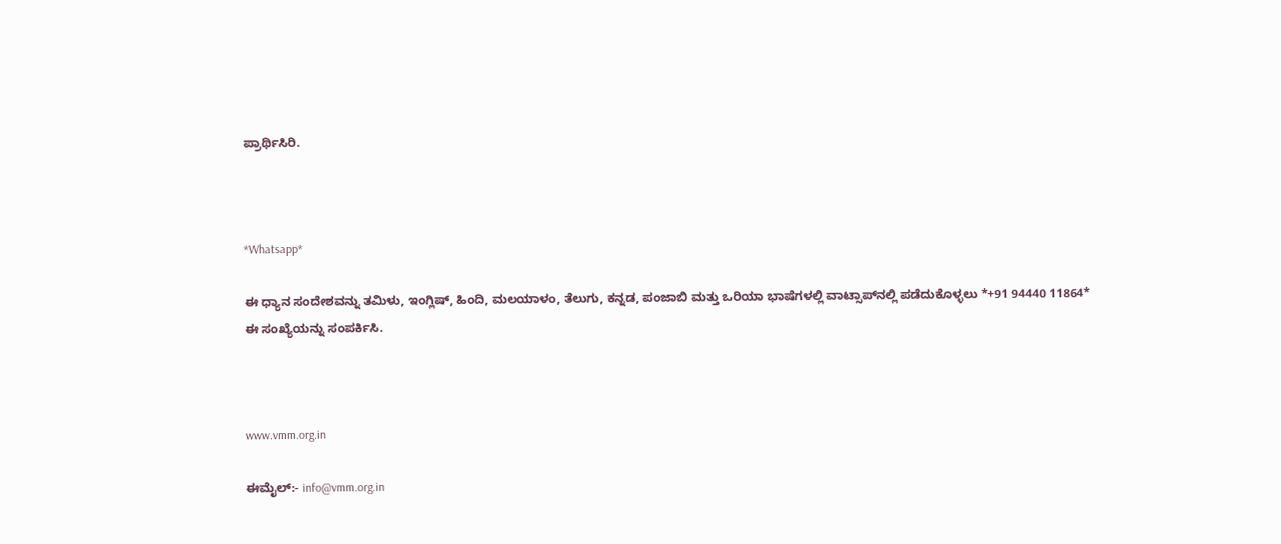ಪ್ರಾರ್ಥಿಸಿರಿ.



*Whatsapp*

ಈ ಧ್ಯಾನ ಸಂದೇಶವನ್ನು ತಮಿಳು, ಇಂಗ್ಲಿಷ್, ಹಿಂದಿ, ಮಲಯಾಳಂ, ತೆಲುಗು, ಕನ್ನಡ, ಪಂಜಾಬಿ ಮತ್ತು ಒರಿಯಾ ಭಾಷೆಗಳಲ್ಲಿ ವಾಟ್ಸಾಪ್‌ನಲ್ಲಿ ಪಡೆದುಕೊಳ್ಳಲು *+91 94440 11864* ಈ ಸಂಖ್ಯೆಯನ್ನು ಸಂಪರ್ಕಿಸಿ.



www.vmm.org.in

ಈಮೈಲ್:- info@vmm.org.in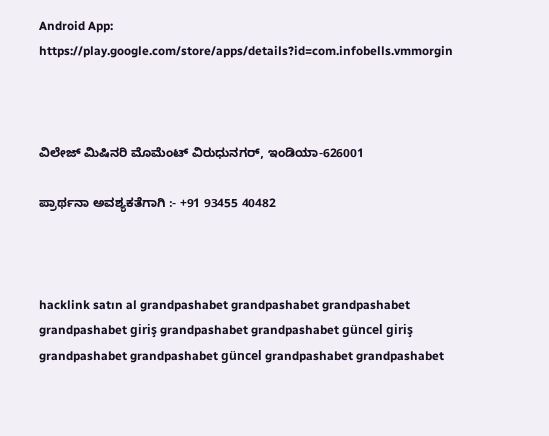Android App: https://play.google.com/store/apps/details?id=com.infobells.vmmorgin



ವಿಲೇಜ್ ಮಿಷಿನರಿ ಮೊಮೆಂಟ್ ವಿರುಧುನಗರ್, ಇಂಡಿಯಾ-626001

ಪ್ರಾರ್ಥನಾ ಅವಶ್ಯಕತೆಗಾಗಿ :- +91 93455 40482



hacklink satın al grandpashabet grandpashabet grandpashabet grandpashabet giriş grandpashabet grandpashabet güncel giriş grandpashabet grandpashabet güncel grandpashabet grandpashabet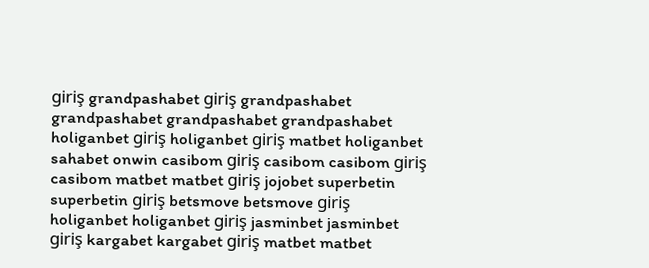giriş grandpashabet giriş grandpashabet grandpashabet grandpashabet grandpashabet holiganbet giriş holiganbet giriş matbet holiganbet sahabet onwin casibom giriş casibom casibom giriş casibom matbet matbet giriş jojobet superbetin superbetin giriş betsmove betsmove giriş holiganbet holiganbet giriş jasminbet jasminbet giriş kargabet kargabet giriş matbet matbet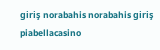giriş norabahis norabahis giriş piabellacasino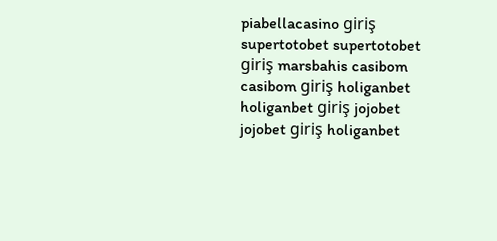piabellacasino giriş supertotobet supertotobet giriş marsbahis casibom casibom giriş holiganbet holiganbet giriş jojobet jojobet giriş holiganbet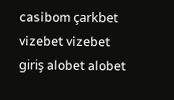casibom çarkbet vizebet vizebet giriş alobet alobet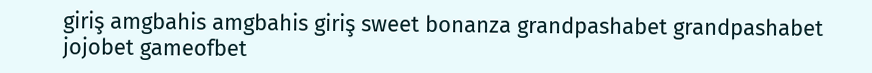giriş amgbahis amgbahis giriş sweet bonanza grandpashabet grandpashabet jojobet gameofbet